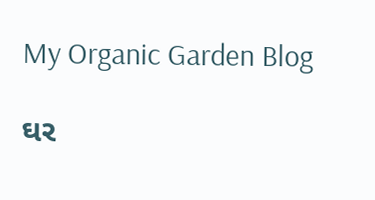My Organic Garden Blog

ઘર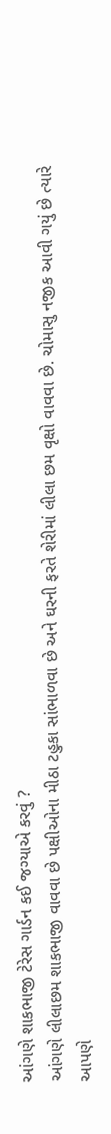આંગણે શાકભાજી ટેરેસ ગાર્ડન કઈ જગ્યાએ કરવું ?
આંગણે લીલાછમ શાકભાજી વાવવા છે પક્ષીઓના મીઠા ટહુકા સાંભાળવા છે અને ઘરની ફરતે શેરીમાં લીલા છમ વૃક્ષો વાવવા છે. ચોમાસુ નજીક આવી ગયું છે ત્યારે આપણે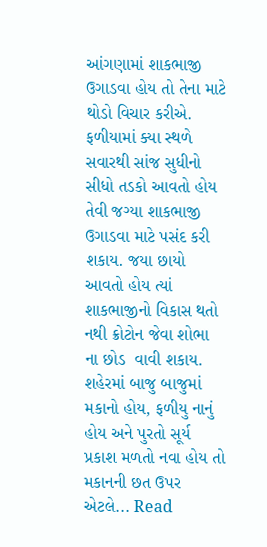આંગણામાં શાકભાજી ઉગાડવા હોય તો તેના માટે થોડો વિચાર કરીએ. ફળીયામાં ક્યા સ્થળે સવારથી સાંજ સુધીનો સીધો તડકો આવતો હોય તેવી જગ્યા શાકભાજી ઉગાડવા માટે પસંદ કરી શકાય. જયા છાયો આવતો હોય ત્યાં શાકભાજીનો વિકાસ થતો નથી ક્રોટોન જેવા શોભા ના છોડ  વાવી શકાય. શહેરમાં બાજુ બાજુમાં મકાનો હોય, ફળીયુ નાનું હોય અને પુરતો સૂર્ય પ્રકાશ મળતો નવા હોય તો મકાનની છત ઉપર એટલે... Read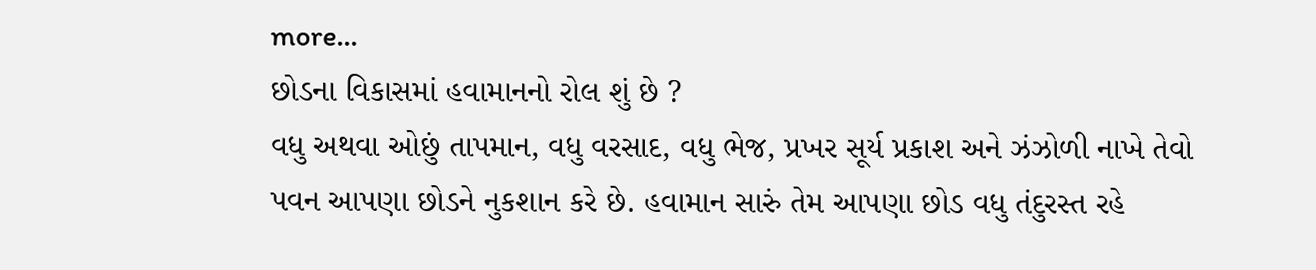more...
છોડના વિકાસમાં હવામાનનો રોલ શું છે ?
વધુ અથવા ઓછું તાપમાન, વધુ વરસાદ, વધુ ભેજ, પ્રખર સૂર્ય પ્રકાશ અને ઝંઝોળી નાખે તેવો પવન આપણા છોડને નુકશાન કરે છે. હવામાન સારું તેમ આપણા છોડ વધુ તંદુરસ્ત રહે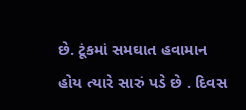છે. ટૂંકમાં સમઘાત હવામાન હોય ત્યારે સારું પડે છે . દિવસ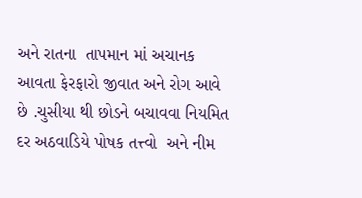અને રાતના  તાપમાન માં અચાનક આવતા ફેરફારો જીવાત અને રોગ આવે છે .ચુસીયા થી છોડને બચાવવા નિયમિત દર અઠવાડિયે પોષક તત્ત્વો  અને નીમ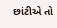છાંટીએ તો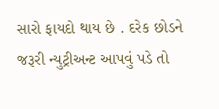સારો ફાયદો થાય છે . દરેક છોડને જરૂરી ન્યુટ્રીઅન્ટ આપવું પડે તો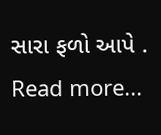સારા ફળો આપે . Read more...